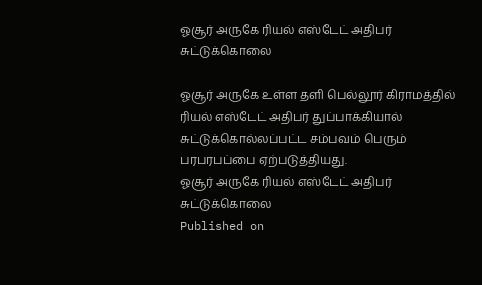ஓசூர் அருகே ரியல் எஸ்டேட் அதிபர் சுட்டுக்கொலை

ஓசூர் அருகே உள்ள தளி பெல்லூர் கிராமத்தில் ரியல் எஸ்டேட் அதிபர் துப்பாக்கியால் சுட்டுக்கொல்லப்பட்ட சம்பவம் பெரும் பரபரபப்பை ஏற்படுத்தியது.
ஓசூர் அருகே ரியல் எஸ்டேட் அதிபர் சுட்டுக்கொலை
Published on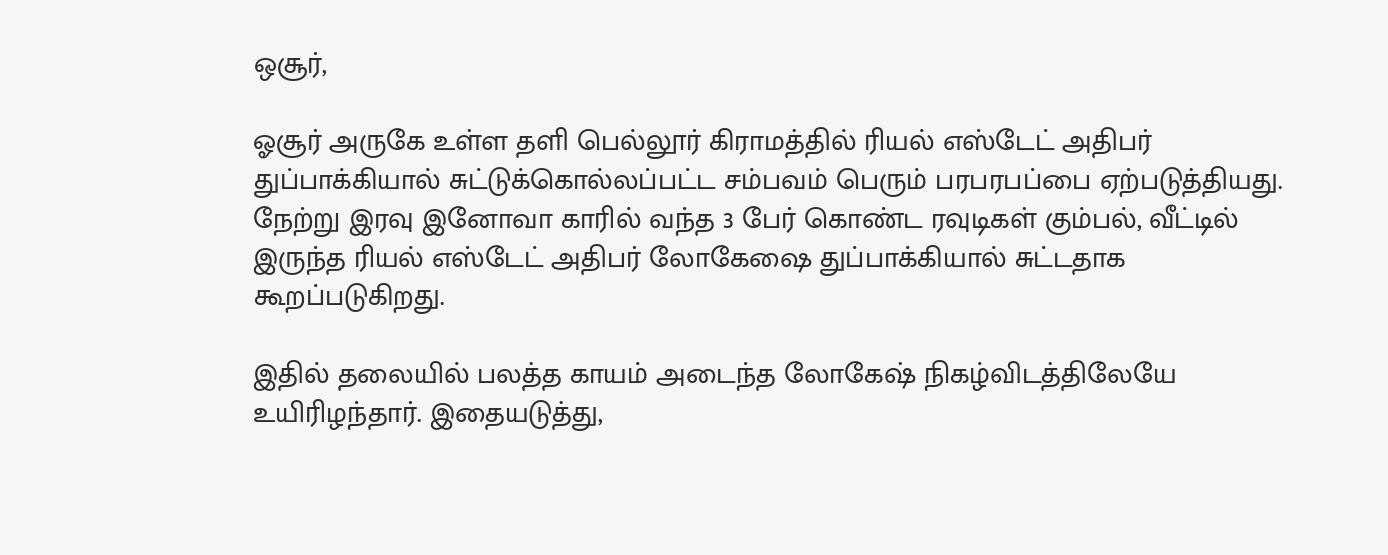ஒசூர்,

ஓசூர் அருகே உள்ள தளி பெல்லூர் கிராமத்தில் ரியல் எஸ்டேட் அதிபர் துப்பாக்கியால் சுட்டுக்கொல்லப்பட்ட சம்பவம் பெரும் பரபரபப்பை ஏற்படுத்தியது. நேற்று இரவு இனோவா காரில் வந்த 3 பேர் கொண்ட ரவுடிகள் கும்பல், வீட்டில் இருந்த ரியல் எஸ்டேட் அதிபர் லோகேஷை துப்பாக்கியால் சுட்டதாக கூறப்படுகிறது.

இதில் தலையில் பலத்த காயம் அடைந்த லோகேஷ் நிகழ்விடத்திலேயே உயிரிழந்தார். இதையடுத்து,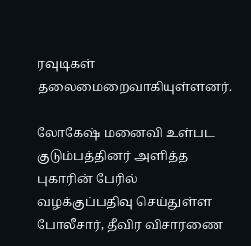ரவுடிகள் தலைமைறைவாகியுள்ளனர்.

லோகேஷ் மனைவி உள்பட குடும்பத்தினர் அளித்த புகாரின் பேரில் வழக்குப்பதிவு செய்துள்ள போலீசார், தீவிர விசாரணை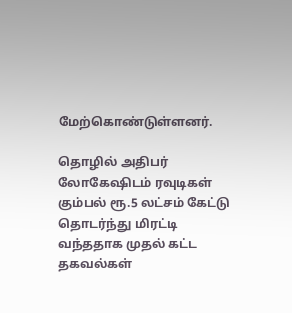மேற்கொண்டுள்ளனர்.

தொழில் அதிபர் லோகேஷிடம் ரவுடிகள் கும்பல் ரூ.5 லட்சம் கேட்டு தொடர்ந்து மிரட்டி வந்ததாக முதல் கட்ட தகவல்கள்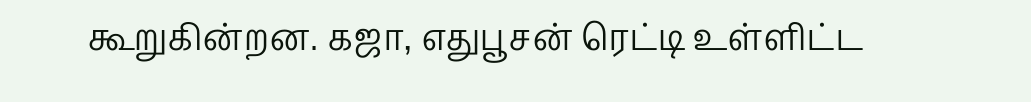கூறுகின்றன. கஜா, எதுபூசன் ரெட்டி உள்ளிட்ட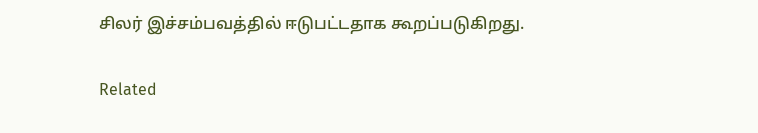சிலர் இச்சம்பவத்தில் ஈடுபட்டதாக கூறப்படுகிறது.

Related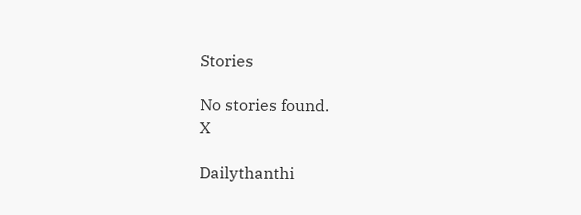Stories

No stories found.
X

Dailythanthi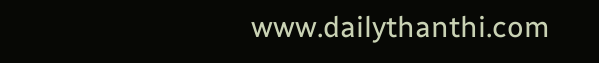www.dailythanthi.com